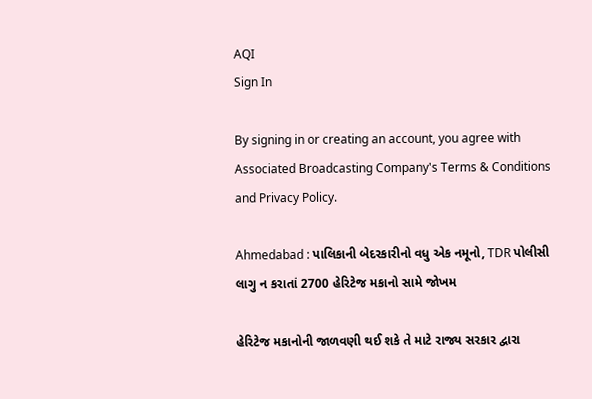AQI
Sign In

By signing in or creating an account, you agree with Associated Broadcasting Company's Terms & Conditions and Privacy Policy.

Ahmedabad : પાલિકાની બેદરકારીનો વધુ એક નમૂનો, TDR પોલીસી લાગુ ન કરાતાં 2700 હેરિટેજ મકાનો સામે જોખમ

હેરિટેજ મકાનોની જાળવણી થઈ શકે તે માટે રાજ્ય સરકાર દ્વારા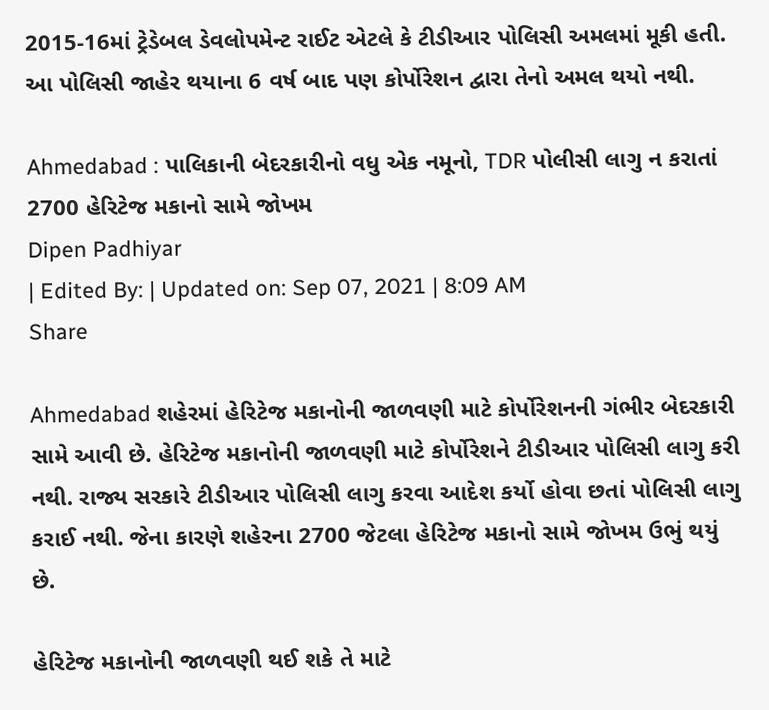2015-16માં ટ્રેડેબલ ડેવલોપમેન્ટ રાઈટ એટલે કે ટીડીઆર પોલિસી અમલમાં મૂકી હતી. આ પોલિસી જાહેર થયાના 6 વર્ષ બાદ પણ કોર્પોરેશન દ્વારા તેનો અમલ થયો નથી.

Ahmedabad : પાલિકાની બેદરકારીનો વધુ એક નમૂનો, TDR પોલીસી લાગુ ન કરાતાં 2700 હેરિટેજ મકાનો સામે જોખમ
Dipen Padhiyar
| Edited By: | Updated on: Sep 07, 2021 | 8:09 AM
Share

Ahmedabad શહેરમાં હેરિટેજ મકાનોની જાળવણી માટે કોર્પોરેશનની ગંભીર બેદરકારી સામે આવી છે. હેરિટેજ મકાનોની જાળવણી માટે કોર્પોરેશને ટીડીઆર પોલિસી લાગુ કરી નથી. રાજ્ય સરકારે ટીડીઆર પોલિસી લાગુ કરવા આદેશ કર્યો હોવા છતાં પોલિસી લાગુ કરાઈ નથી. જેના કારણે શહેરના 2700 જેટલા હેરિટેજ મકાનો સામે જોખમ ઉભું થયું છે.

હેરિટેજ મકાનોની જાળવણી થઈ શકે તે માટે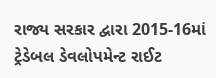રાજ્ય સરકાર દ્વારા 2015-16માં ટ્રેડેબલ ડેવલોપમેન્ટ રાઈટ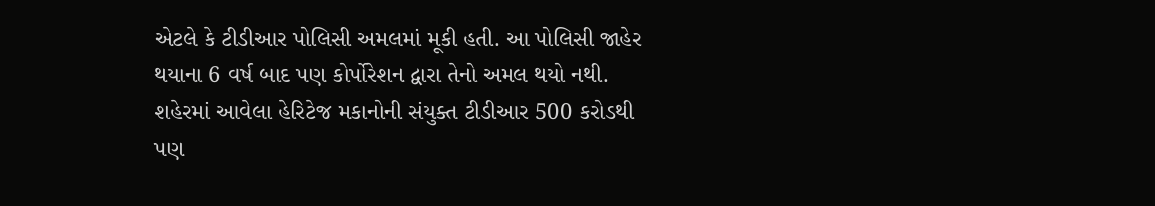એટલે કે ટીડીઆર પોલિસી અમલમાં મૂકી હતી. આ પોલિસી જાહેર થયાના 6 વર્ષ બાદ પણ કોર્પોરેશન દ્વારા તેનો અમલ થયો નથી. શહેરમાં આવેલા હેરિટેજ મકાનોની સંયુક્ત ટીડીઆર 500 કરોડથી પણ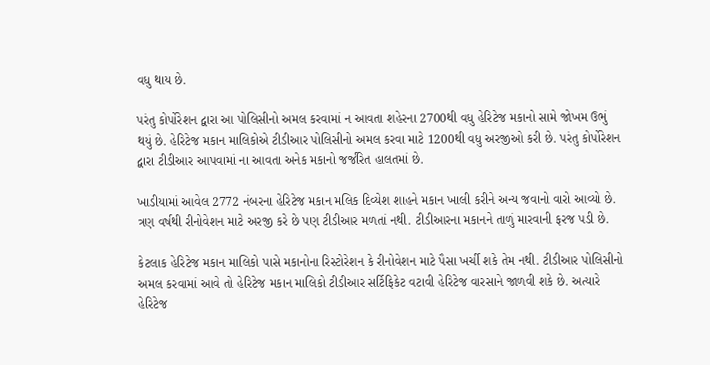વધુ થાય છે.

પરંતુ કોર્પોરેશન દ્વારા આ પોલિસીનો અમલ કરવામાં ન આવતા શહેરના 2700થી વધુ હેરિટેજ મકાનો સામે જોખમ ઉભું થયું છે. હેરિટેજ મકાન માલિકોએ ટીડીઆર પોલિસીનો અમલ કરવા માટે 1200થી વધુ અરજીઓ કરી છે. પરંતુ કોર્પોરેશન દ્વારા ટીડીઆર આપવામાં ના આવતા અનેક મકાનો જર્જરિત હાલતમાં છે.

ખાડીયામાં આવેલ 2772 નંબરના હેરિટેજ મકાન મલિક દિવ્યેશ શાહને મકાન ખાલી કરીને અન્ય જવાનો વારો આવ્યો છે. ત્રણ વર્ષથી રીનોવેશન માટે અરજી કરે છે પણ ટીડીઆર મળતાં નથી. ટીડીઆરના મકાનને તાળું મારવાની ફરજ પડી છે.

કેટલાક હેરિટેજ મકાન માલિકો પાસે મકાનોના રિસ્ટોરેશન કે રીનોવેશન માટે પૈસા ખર્ચી શકે તેમ નથી. ટીડીઆર પોલિસીનો અમલ કરવામાં આવે તો હેરિટેજ મકાન માલિકો ટીડીઆર સર્ટિફિકેટ વટાવી હેરિટેજ વારસાને જાળવી શકે છે. અત્યારે હેરિટેજ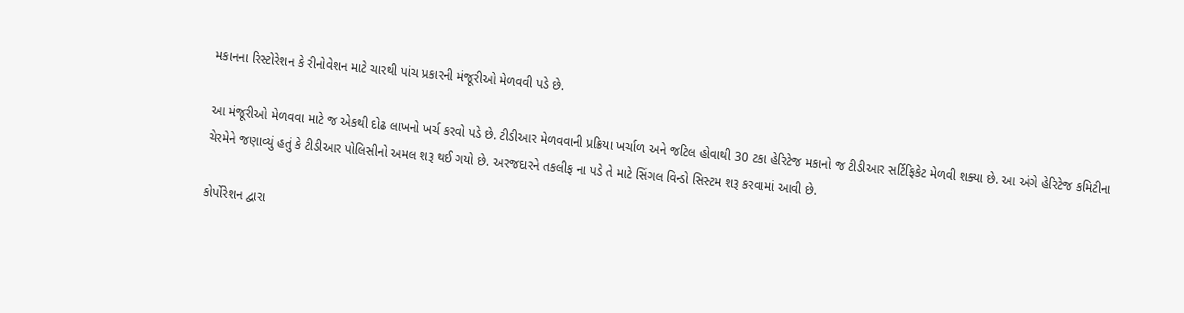મકાનના રિસ્ટોરેશન કે રીનોવેશન માટે ચારથી પાંચ પ્રકારની મંજૂરીઓ મેળવવી પડે છે.

આ મંજૂરીઓ મેળવવા માટે જ એકથી દોઢ લાખનો ખર્ચ કરવો પડે છે. ટીડીઆર મેળવવાની પ્રક્રિયા ખર્ચાળ અને જટિલ હોવાથી 30 ટકા હેરિટેજ મકાનો જ ટીડીઆર સર્ટિફિકેટ મેળવી શક્યા છે. આ અંગે હેરિટેજ કમિટીના ચેરમેને જણાવ્યું હતું કે ટીડીઆર પોલિસીનો અમલ શરૂ થઈ ગયો છે. અરજદારને તકલીફ ના પડે તે માટે સિંગલ વિન્ડો સિસ્ટમ શરૂ કરવામાં આવી છે.

કોર્પોરેશન દ્વારા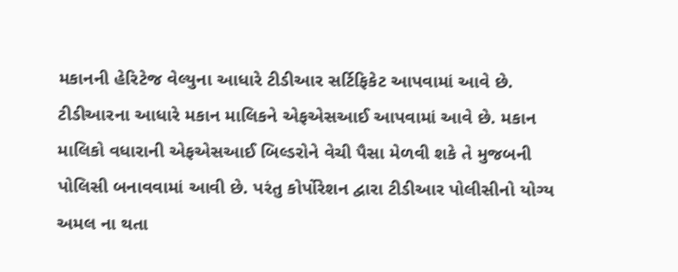મકાનની હેરિટેજ વેલ્યુના આધારે ટીડીઆર સર્ટિફિકેટ આપવામાં આવે છે. ટીડીઆરના આધારે મકાન માલિકને એફએસઆઈ આપવામાં આવે છે. મકાન માલિકો વધારાની એફએસઆઈ બિલ્ડરોને વેચી પૈસા મેળવી શકે તે મુજબની પોલિસી બનાવવામાં આવી છે. પરંતુ કોર્પોરેશન દ્વારા ટીડીઆર પોલીસીનો યોગ્ય અમલ ના થતા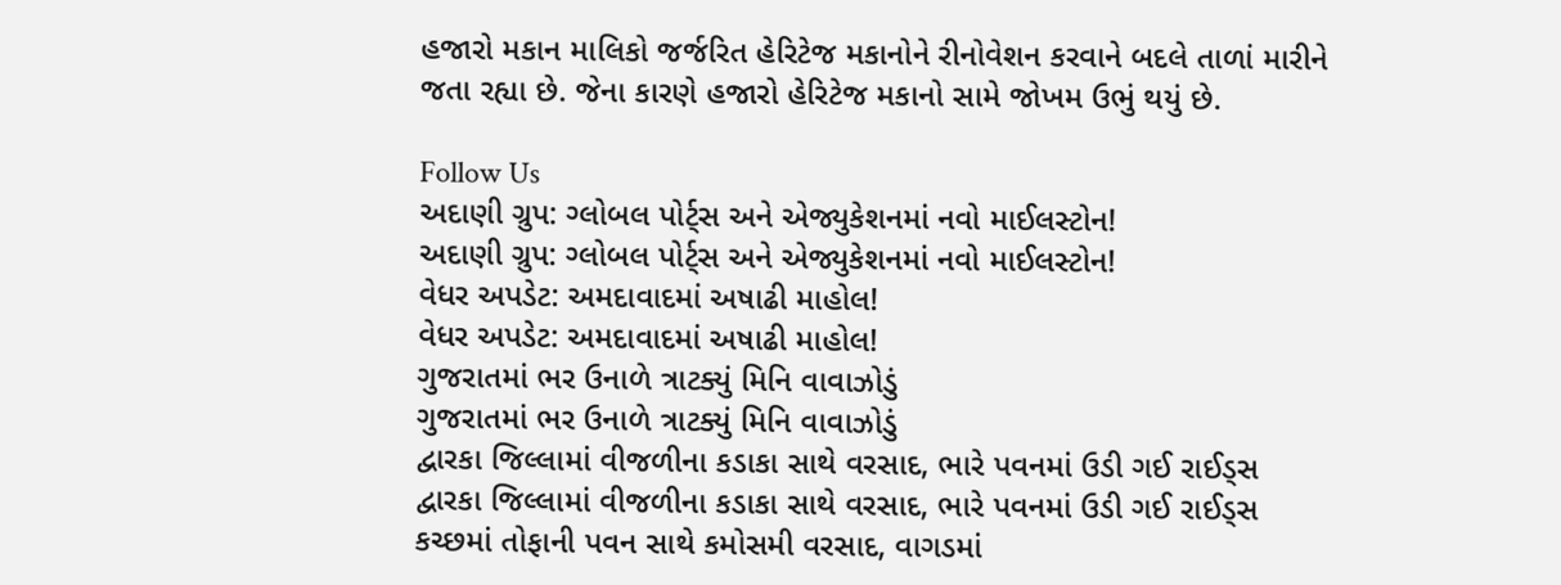હજારો મકાન માલિકો જર્જરિત હેરિટેજ મકાનોને રીનોવેશન કરવાને બદલે તાળાં મારીને જતા રહ્યા છે. જેના કારણે હજારો હેરિટેજ મકાનો સામે જોખમ ઉભું થયું છે.

Follow Us
અદાણી ગ્રુપ: ગ્લોબલ પોર્ટ્સ અને એજ્યુકેશનમાં નવો માઈલસ્ટોન!
અદાણી ગ્રુપ: ગ્લોબલ પોર્ટ્સ અને એજ્યુકેશનમાં નવો માઈલસ્ટોન!
વેધર અપડેટ: અમદાવાદમાં અષાઢી માહોલ!
વેધર અપડેટ: અમદાવાદમાં અષાઢી માહોલ!
ગુજરાતમાં ભર ઉનાળે ત્રાટક્યું મિનિ વાવાઝોડું
ગુજરાતમાં ભર ઉનાળે ત્રાટક્યું મિનિ વાવાઝોડું
દ્વારકા જિલ્લામાં વીજળીના કડાકા સાથે વરસાદ, ભારે પવનમાં ઉડી ગઈ રાઈડ્સ
દ્વારકા જિલ્લામાં વીજળીના કડાકા સાથે વરસાદ, ભારે પવનમાં ઉડી ગઈ રાઈડ્સ
કચ્છમાં તોફાની પવન સાથે કમોસમી વરસાદ, વાગડમાં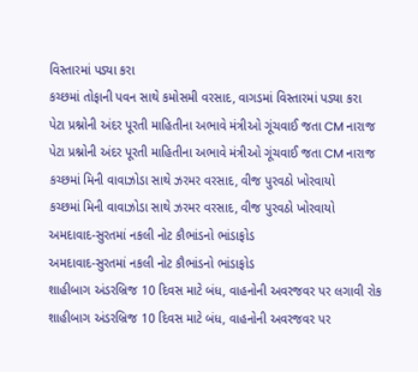વિસ્તારમાં પડ્યા કરા
કચ્છમાં તોફાની પવન સાથે કમોસમી વરસાદ, વાગડમાં વિસ્તારમાં પડ્યા કરા
પેટા પ્રશ્નોની અંદર પૂરતી માહિતીના અભાવે મંત્રીઓ ગૂંચવાઈ જતા CM નારાજ
પેટા પ્રશ્નોની અંદર પૂરતી માહિતીના અભાવે મંત્રીઓ ગૂંચવાઈ જતા CM નારાજ
કચ્છમાં મિની વાવાઝોડા સાથે ઝરમર વરસાદ, વીજ પુરવઠો ખોરવાયો
કચ્છમાં મિની વાવાઝોડા સાથે ઝરમર વરસાદ, વીજ પુરવઠો ખોરવાયો
અમદાવાદ-સુરતમાં નકલી નોટ કૌભાંડનો ભાંડાફોડ
અમદાવાદ-સુરતમાં નકલી નોટ કૌભાંડનો ભાંડાફોડ
શાહીબાગ અંડરબ્રિજ 10 દિવસ માટે બંધ, વાહનોની અવરજવર પર લગાવી રોક
શાહીબાગ અંડરબ્રિજ 10 દિવસ માટે બંધ, વાહનોની અવરજવર પર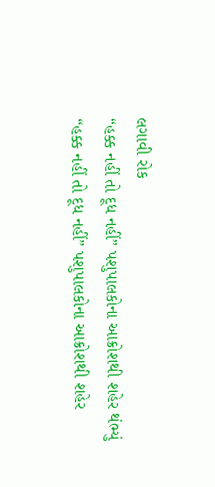લગાવી રોક
“હક્ક નહીં તો દૂધ નહીં” પશુપાલકોના આક્રોશથી શહેર થંભ્યું
“હક્ક નહીં તો દૂધ નહીં” પશુપાલકોના આક્રોશથી શહેર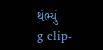થંભ્યું
g clip-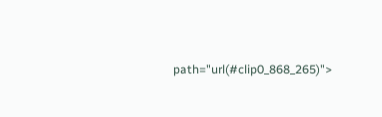path="url(#clip0_868_265)">